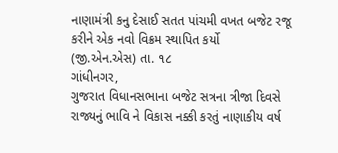નાણામંત્રી કનુ દેસાઈ સતત પાંચમી વખત બજેટ રજૂ કરીને એક નવો વિક્રમ સ્થાપિત કર્યો
(જી.એન.એસ) તા. ૧૮
ગાંધીનગર,
ગુજરાત વિધાનસભાના બજેટ સત્રના ત્રીજા દિવસે રાજ્યનું ભાવિ ને વિકાસ નક્કી કરતું નાણાકીય વર્ષ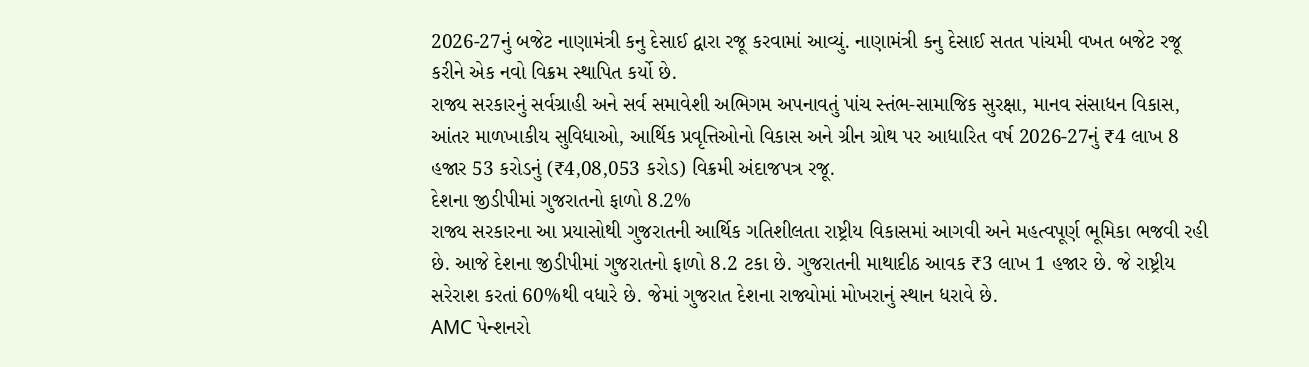2026-27નું બજેટ નાણામંત્રી કનુ દેસાઈ દ્વારા રજૂ કરવામાં આવ્યું. નાણામંત્રી કનુ દેસાઈ સતત પાંચમી વખત બજેટ રજૂ કરીને એક નવો વિક્રમ સ્થાપિત કર્યો છે.
રાજ્ય સરકારનું સર્વગ્રાહી અને સર્વ સમાવેશી અભિગમ અપનાવતું પાંચ સ્તંભ-સામાજિક સુરક્ષા, માનવ સંસાધન વિકાસ, આંતર માળખાકીય સુવિધાઓ, આર્થિક પ્રવૃત્તિઓનો વિકાસ અને ગ્રીન ગ્રોથ પર આધારિત વર્ષ 2026-27નું ₹4 લાખ 8 હજાર 53 કરોડનું (₹4,08,053 કરોડ) વિક્રમી અંદાજપત્ર રજૂ.
દેશના જીડીપીમાં ગુજરાતનો ફાળો 8.2%
રાજ્ય સરકારના આ પ્રયાસોથી ગુજરાતની આર્થિક ગતિશીલતા રાષ્ટ્રીય વિકાસમાં આગવી અને મહત્વપૂર્ણ ભૂમિકા ભજવી રહી છે. આજે દેશના જીડીપીમાં ગુજરાતનો ફાળો 8.2 ટકા છે. ગુજરાતની માથાદીઠ આવક ₹3 લાખ 1 હજાર છે. જે રાષ્ટ્રીય સરેરાશ કરતાં 60%થી વધારે છે. જેમાં ગુજરાત દેશના રાજ્યોમાં મોખરાનું સ્થાન ધરાવે છે.
AMC પેન્શનરો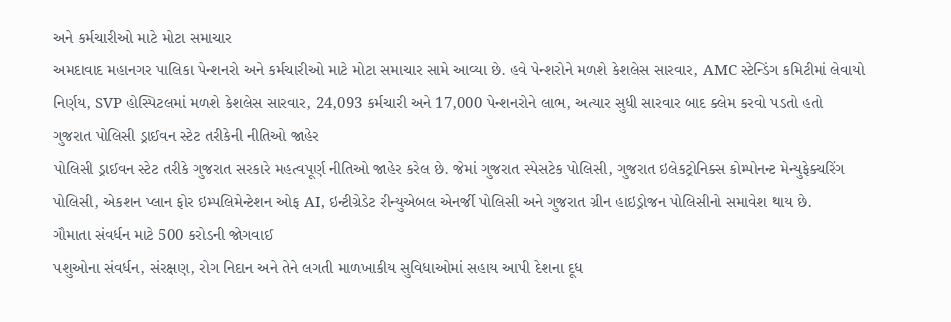અને કર્મચારીઓ માટે મોટા સમાચાર
અમદાવાદ મહાનગર પાલિકા પેન્શનરો અને કર્મચારીઓ માટે મોટા સમાચાર સામે આવ્યા છે. હવે પેન્શરોને મળશે કેશલેસ સારવાર, AMC સ્ટેન્ડિંગ કમિટીમાં લેવાયો નિર્ણય, SVP હોસ્પિટલમાં મળશે કેશલેસ સારવાર, 24,093 કર્મચારી અને 17,000 પેન્શનરોને લાભ, અત્યાર સુધી સારવાર બાદ ક્લેમ કરવો પડતો હતો
ગુજરાત પોલિસી ડ્રાઈવન સ્ટેટ તરીકેની નીતિઓ જાહેર
પોલિસી ડ્રાઈવન સ્ટેટ તરીકે ગુજરાત સરકારે મહત્વપૂર્ણ નીતિઓ જાહેર કરેલ છે. જેમાં ગુજરાત સ્પેસટેક પોલિસી, ગુજરાત ઇલેકટ્રોનિક્સ કોમ્પોનન્ટ મેન્યુફેક્ચરિંગ પોલિસી, એકશન પ્લાન ફોર ઇમ્પલિમેન્ટેશન ઓફ AI, ઇન્ટીગ્રેડેટ રીન્યુએબલ એનર્જી પોલિસી અને ગુજરાત ગ્રીન હાઇડ્રોજન પોલિસીનો સમાવેશ થાય છે.
ગૌમાતા સંવર્ધન માટે 500 કરોડની જોગવાઈ
પશુઓના સંવર્ધન, સંરક્ષણ, રોગ નિદાન અને તેને લગતી માળખાકીય સુવિધાઓમાં સહાય આપી દેશના દૂધ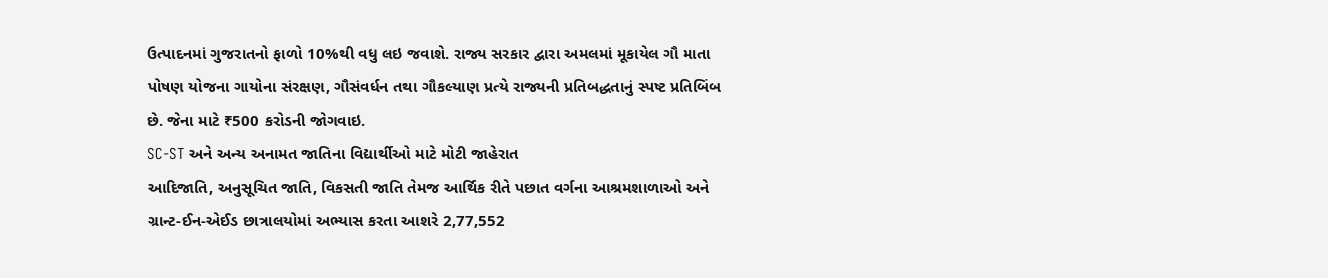ઉત્પાદનમાં ગુજરાતનો ફાળો 10%થી વધુ લઇ જવાશે. રાજ્ય સરકાર દ્વારા અમલમાં મૂકાયેલ ગૌ માતા પોષણ યોજના ગાયોના સંરક્ષણ, ગૌસંવર્ધન તથા ગૌકલ્યાણ પ્રત્યે રાજ્યની પ્રતિબદ્ધતાનું સ્પષ્ટ પ્રતિબિંબ છે. જેના માટે ₹500 કરોડની જોગવાઇ.
SC-ST અને અન્ય અનામત જાતિના વિદ્યાર્થીઓ માટે મોટી જાહેરાત
આદિજાતિ, અનુસૂચિત જાતિ, વિકસતી જાતિ તેમજ આર્થિક રીતે પછાત વર્ગના આશ્રમશાળાઓ અને ગ્રાન્ટ-ઈન-એઈડ છાત્રાલયોમાં અભ્યાસ કરતા આશરે 2,77,552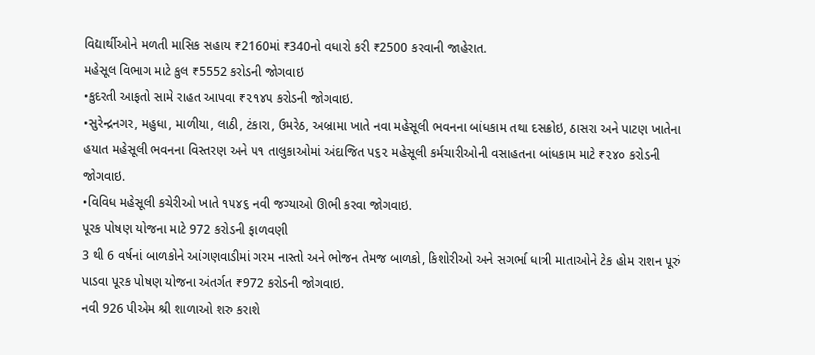વિદ્યાર્થીઓને મળતી માસિક સહાય ₹2160માં ₹340નો વધારો કરી ₹2500 કરવાની જાહેરાત.
મહેસૂલ વિભાગ માટે કુલ ₹5552 કરોડની જોગવાઇ
•કુદરતી આફતો સામે રાહત આપવા ₹૨૧૪૫ કરોડની જોગવાઇ.
•સુરેન્દ્રનગર, મહુધા, માળીયા, લાઠી, ટંકારા, ઉમરેઠ, અબ્રામા ખાતે નવા મહેસૂલી ભવનના બાંધકામ તથા દસક્રોઇ, ઠાસરા અને પાટણ ખાતેના હયાત મહેસૂલી ભવનના વિસ્તરણ અને ૫૧ તાલુકાઓમાં અંદાજિત પ૬૨ મહેસૂલી કર્મચારીઓની વસાહતના બાંધકામ માટે ₹૨૪૦ કરોડની જોગવાઇ.
•વિવિધ મહેસૂલી કચેરીઓ ખાતે ૧૫૪૬ નવી જગ્યાઓ ઊભી કરવા જોગવાઇ.
પૂરક પોષણ યોજના માટે 972 કરોડની ફાળવણી
3 થી 6 વર્ષનાં બાળકોને આંગણવાડીમાં ગરમ નાસ્તો અને ભોજન તેમજ બાળકો, કિશોરીઓ અને સગર્ભા ધાત્રી માતાઓને ટેક હોમ રાશન પૂરું પાડવા પૂરક પોષણ યોજના અંતર્ગત ₹972 કરોડની જોગવાઇ.
નવી 926 પીએમ શ્રી શાળાઓ શરુ કરાશે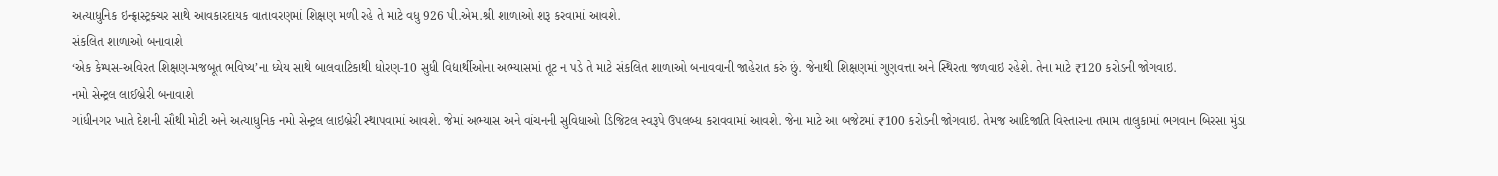અત્યાધુનિક ઇન્ફ્રાસ્ટ્રક્ચર સાથે આવકારદાયક વાતાવરણમાં શિક્ષણ મળી રહે તે માટે વધુ 926 પી.એમ.શ્રી શાળાઓ શરૂ કરવામાં આવશે.
સંકલિત શાળાઓ બનાવાશે
‘એક કેમ્પસ-અવિરત શિક્ષણ-મજબૂત ભવિષ્ય’ના ધ્યેય સાથે બાલવાટિકાથી ધોરણ-10 સુધી વિદ્યાર્થીઓના અભ્યાસમાં તૂટ ન પડે તે માટે સંકલિત શાળાઓ બનાવવાની જાહેરાત કરું છું. જેનાથી શિક્ષણમાં ગુણવત્તા અને સ્થિરતા જળવાઇ રહેશે. તેના માટે ₹120 કરોડની જોગવાઇ.
નમો સેન્ટ્રલ લાઈબ્રેરી બનાવાશે
ગાંધીનગર ખાતે દેશની સૌથી મોટી અને અત્યાધુનિક નમો સેન્ટ્રલ લાઇબ્રેરી સ્થાપવામાં આવશે. જેમાં અભ્યાસ અને વાંચનની સુવિધાઓ ડિજિટલ સ્વરૂપે ઉપલબ્ધ કરાવવામાં આવશે. જેના માટે આ બજેટમાં ₹100 કરોડની જોગવાઇ. તેમજ આદિજાતિ વિસ્તારના તમામ તાલુકામાં ભગવાન બિરસા મુંડા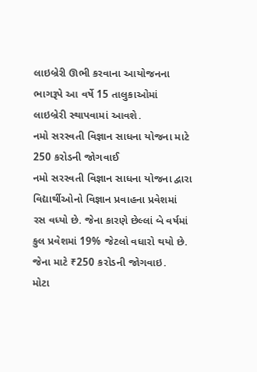લાઇબ્રેરી ઊભી કરવાના આયોજનના ભાગરૂપે આ વર્ષે 15 તાલુકાઓમાં લાઇબ્રેરી સ્થાપવામાં આવશે.
નમો સરસ્વતી વિજ્ઞાન સાધના યોજના માટે 250 કરોડની જોગવાઈ
નમો સરસ્વતી વિજ્ઞાન સાધના યોજના દ્વારા વિદ્યાર્થીઓનો વિજ્ઞાન પ્રવાહના પ્રવેશમાં રસ વધ્યો છે. જેના કારણે છેલ્લાં બે વર્ષમાં કુલ પ્રવેશમાં 19% જેટલો વધારો થયો છે. જેના માટે ₹250 કરોડની જોગવાઇ.
મોટા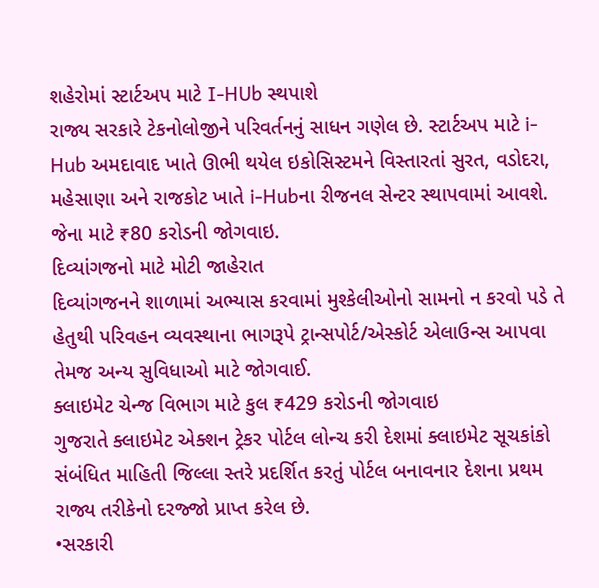શહેરોમાં સ્ટાર્ટઅપ માટે I-HUb સ્થપાશે
રાજ્ય સરકારે ટેકનોલોજીને પરિવર્તનનું સાધન ગણેલ છે. સ્ટાર્ટઅપ માટે i-Hub અમદાવાદ ખાતે ઊભી થયેલ ઇકોસિસ્ટમને વિસ્તારતાં સુરત, વડોદરા, મહેસાણા અને રાજકોટ ખાતે i-Hubના રીજનલ સેન્ટર સ્થાપવામાં આવશે. જેના માટે ₹80 કરોડની જોગવાઇ.
દિવ્યાંગજનો માટે મોટી જાહેરાત
દિવ્યાંગજનને શાળામાં અભ્યાસ કરવામાં મુશ્કેલીઓનો સામનો ન કરવો પડે તે હેતુથી પરિવહન વ્યવસ્થાના ભાગરૂપે ટ્રાન્સપોર્ટ/એસ્કોર્ટ એલાઉન્સ આપવા તેમજ અન્ય સુવિધાઓ માટે જોગવાઈ.
ક્લાઇમેટ ચેન્જ વિભાગ માટે કુલ ₹429 કરોડની જોગવાઇ
ગુજરાતે ક્લાઇમેટ એક્શન ટ્રેકર પોર્ટલ લોન્ચ કરી દેશમાં ક્લાઇમેટ સૂચકાંકો સંબંધિત માહિતી જિલ્લા સ્તરે પ્રદર્શિત કરતું પોર્ટલ બનાવનાર દેશના પ્રથમ રાજ્ય તરીકેનો દરજ્જો પ્રાપ્ત કરેલ છે.
•સરકારી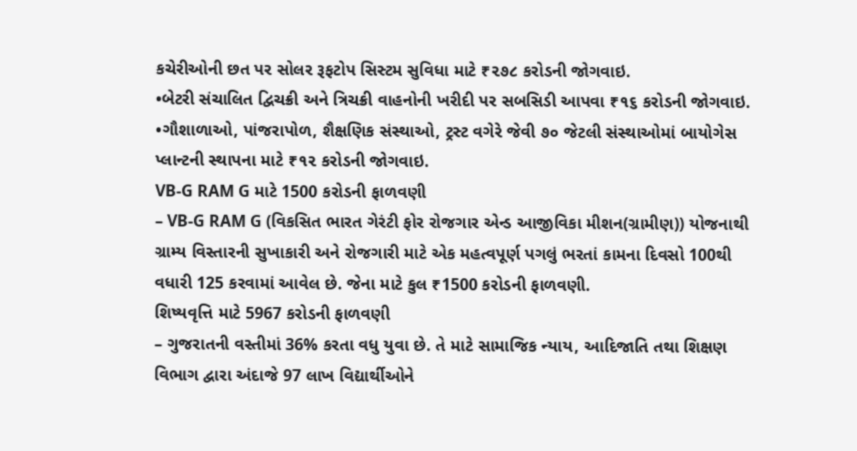કચેરીઓની છત પર સોલર રૂફટોપ સિસ્ટમ સુવિધા માટે ₹૨૭૮ કરોડની જોગવાઇ.
•બેટરી સંચાલિત દ્વિચક્રી અને ત્રિચક્રી વાહનોની ખરીદી પર સબસિડી આપવા ₹૧૬ કરોડની જોગવાઇ.
•ગૌશાળાઓ, પાંજરાપોળ, શૈક્ષણિક સંસ્થાઓ, ટ્રસ્ટ વગેરે જેવી ૭૦ જેટલી સંસ્થાઓમાં બાયોગેસ પ્લાન્ટની સ્થાપના માટે ₹૧૨ કરોડની જોગવાઇ.
VB-G RAM G માટે 1500 કરોડની ફાળવણી
– VB-G RAM G (વિકસિત ભારત ગેરંટી ફોર રોજગાર એન્ડ આજીવિકા મીશન(ગ્રામીણ)) યોજનાથી ગ્રામ્ય વિસ્તારની સુખાકારી અને રોજગારી માટે એક મહત્વપૂર્ણ પગલું ભરતાં કામના દિવસો 100થી વધારી 125 કરવામાં આવેલ છે. જેના માટે કુલ ₹1500 કરોડની ફાળવણી.
શિષ્યવૃત્તિ માટે 5967 કરોડની ફાળવણી
– ગુજરાતની વસ્તીમાં 36% કરતા વધુ યુવા છે. તે માટે સામાજિક ન્યાય, આદિજાતિ તથા શિક્ષણ વિભાગ દ્વારા અંદાજે 97 લાખ વિદ્યાર્થીઓને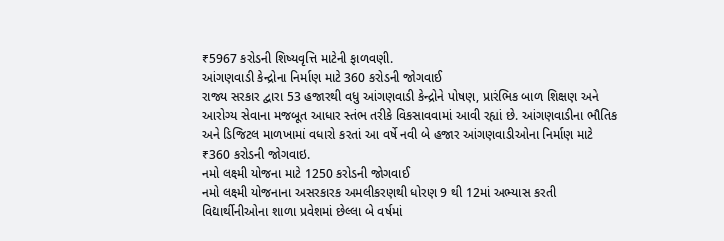₹5967 કરોડની શિષ્યવૃત્તિ માટેની ફાળવણી.
આંગણવાડી કેન્દ્રોના નિર્માણ માટે 360 કરોડની જોગવાઈ
રાજ્ય સરકાર દ્વારા 53 હજારથી વધુ આંગણવાડી કેન્દ્રોને પોષણ, પ્રારંભિક બાળ શિક્ષણ અને આરોગ્ય સેવાના મજબૂત આધાર સ્તંભ તરીકે વિકસાવવામાં આવી રહ્યાં છે. આંગણવાડીના ભૌતિક અને ડિજિટલ માળખામાં વધારો કરતાં આ વર્ષે નવી બે હજાર આંગણવાડીઓના નિર્માણ માટે ₹360 કરોડની જોગવાઇ.
નમો લક્ષ્મી યોજના માટે 1250 કરોડની જોગવાઈ
નમો લક્ષ્મી યોજનાના અસરકારક અમલીકરણથી ધોરણ 9 થી 12માં અભ્યાસ કરતી વિદ્યાર્થીનીઓના શાળા પ્રવેશમાં છેલ્લા બે વર્ષમાં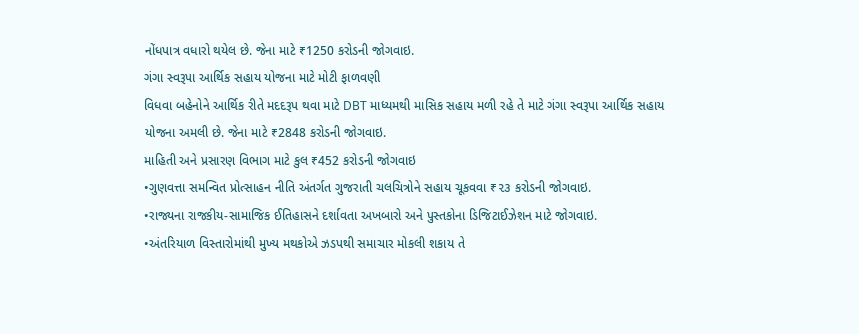નોંધપાત્ર વધારો થયેલ છે. જેના માટે ₹1250 કરોડની જોગવાઇ.
ગંગા સ્વરૂપા આર્થિક સહાય યોજના માટે મોટી ફાળવણી
વિધવા બહેનોને આર્થિક રીતે મદદરૂપ થવા માટે DBT માધ્યમથી માસિક સહાય મળી રહે તે માટે ગંગા સ્વરૂપા આર્થિક સહાય યોજના અમલી છે. જેના માટે ₹2848 કરોડની જોગવાઇ.
માહિતી અને પ્રસારણ વિભાગ માટે કુલ ₹452 કરોડની જોગવાઇ
•ગુણવત્તા સમન્વિત પ્રોત્સાહન નીતિ અંતર્ગત ગુજરાતી ચલચિત્રોને સહાય ચૂકવવા ₹૨૩ કરોડની જોગવાઇ.
•રાજ્યના રાજકીય-સામાજિક ઈતિહાસને દર્શાવતા અખબારો અને પુસ્તકોના ડિજિટાઈઝેશન માટે જોગવાઇ.
•અંતરિયાળ વિસ્તારોમાંથી મુખ્ય મથકોએ ઝડપથી સમાચાર મોકલી શકાય તે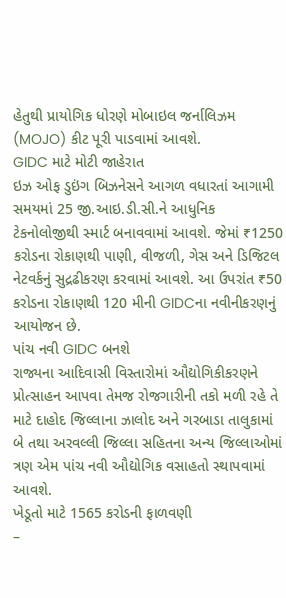હેતુથી પ્રાયોગિક ધોરણે મોબાઇલ જર્નાલિઝમ (MOJO) કીટ પૂરી પાડવામાં આવશે.
GIDC માટે મોટી જાહેરાત
ઇઝ ઓફ ડુઇંગ બિઝનેસને આગળ વધારતાં આગામી સમયમાં 25 જી.આઇ.ડી.સી.ને આધુનિક ટેકનોલોજીથી સ્માર્ટ બનાવવામાં આવશે. જેમાં ₹1250 કરોડના રોકાણથી પાણી, વીજળી, ગેસ અને ડિજિટલ નેટવર્કનું સુદ્રઢીકરણ કરવામાં આવશે. આ ઉપરાંત ₹50 કરોડના રોકાણથી 120 મીની GIDCના નવીનીકરણનું આયોજન છે.
પાંચ નવી GIDC બનશે
રાજ્યના આદિવાસી વિસ્તારોમાં ઔદ્યોગિકીકરણને પ્રોત્સાહન આપવા તેમજ રોજગારીની તકો મળી રહે તે માટે દાહોદ જિલ્લાના ઝાલોદ અને ગરબાડા તાલુકામાં બે તથા અરવલ્લી જિલ્લા સહિતના અન્ય જિલ્લાઓમાં ત્રણ એમ પાંચ નવી ઔદ્યોગિક વસાહતો સ્થાપવામાં આવશે.
ખેડૂતો માટે 1565 કરોડની ફાળવણી
–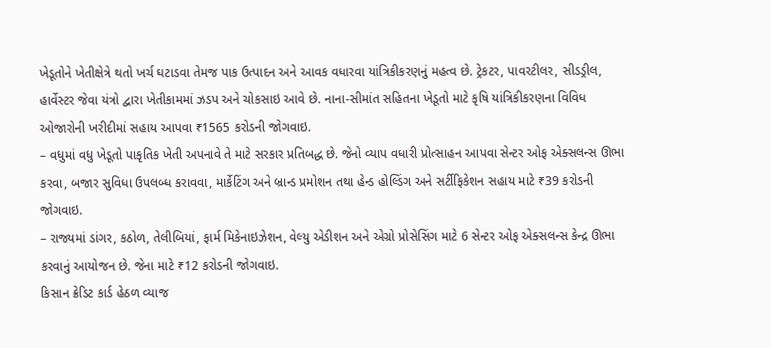ખેડૂતોને ખેતીક્ષેત્રે થતો ખર્ચ ઘટાડવા તેમજ પાક ઉત્પાદન અને આવક વધારવા યાંત્રિકીકરણનું મહત્વ છે. ટ્રેકટર, પાવરટીલર, સીડડ્રીલ, હાર્વેસ્ટર જેવા યંત્રો દ્વારા ખેતીકામમાં ઝડપ અને ચોકસાઇ આવે છે. નાના-સીમાંત સહિતના ખેડૂતો માટે કૃષિ યાંત્રિકીકરણના વિવિધ ઓજારોની ખરીદીમાં સહાય આપવા ₹1565 કરોડની જોગવાઇ.
– વધુમાં વધુ ખેડૂતો પાકૃતિક ખેતી અપનાવે તે માટે સરકાર પ્રતિબદ્ધ છે. જેનો વ્યાપ વધારી પ્રોત્સાહન આપવા સેન્ટર ઓફ એક્સલન્સ ઊભા કરવા, બજાર સુવિધા ઉપલબ્ધ કરાવવા, માર્કેટિંગ અને બ્રાન્ડ પ્રમોશન તથા હેન્ડ હોલ્ડિંગ અને સર્ટીફિકેશન સહાય માટે ₹39 કરોડની જોગવાઇ.
– રાજ્યમાં ડાંગર, કઠોળ, તેલીબિયાં, ફાર્મ મિકેનાઇઝેશન, વેલ્યુ એડીશન અને એગ્રો પ્રોસેસિંગ માટે 6 સેન્ટર ઓફ એક્સલન્સ કેન્દ્ર ઊભા કરવાનું આયોજન છે. જેના માટે ₹12 કરોડની જોગવાઇ.
કિસાન ક્રેડિટ કાર્ડ હેઠળ વ્યાજ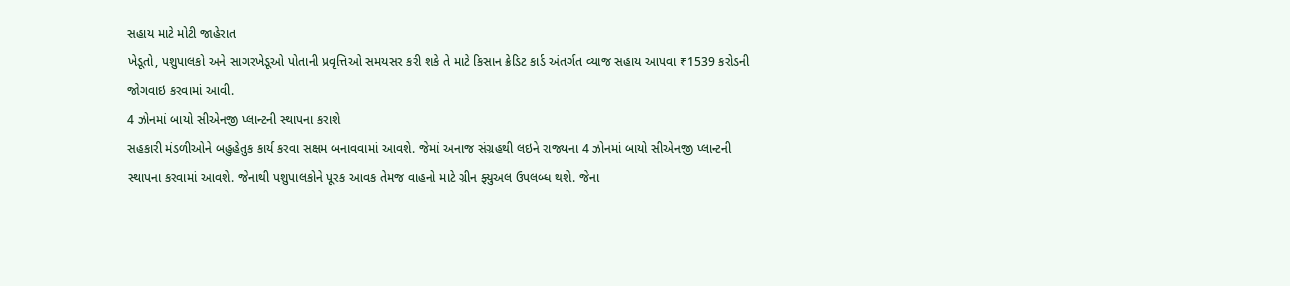સહાય માટે મોટી જાહેરાત
ખેડૂતો, પશુપાલકો અને સાગરખેડૂઓ પોતાની પ્રવૃત્તિઓ સમયસર કરી શકે તે માટે કિસાન ક્રેડિટ કાર્ડ અંતર્ગત વ્યાજ સહાય આપવા ₹1539 કરોડની જોગવાઇ કરવામાં આવી.
4 ઝોનમાં બાયો સીએનજી પ્લાન્ટની સ્થાપના કરાશે
સહકારી મંડળીઓને બહુહેતુક કાર્ય કરવા સક્ષમ બનાવવામાં આવશે. જેમાં અનાજ સંગ્રહથી લઇને રાજ્યના 4 ઝોનમાં બાયો સીએનજી પ્લાન્ટની સ્થાપના કરવામાં આવશે. જેનાથી પશુપાલકોને પૂરક આવક તેમજ વાહનો માટે ગ્રીન ફ્યુઅલ ઉપલબ્ધ થશે. જેના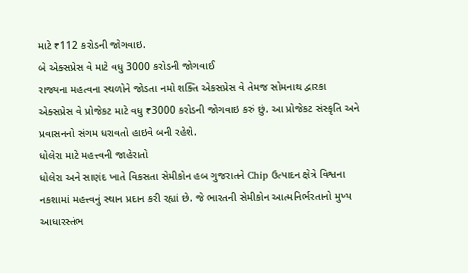માટે ₹112 કરોડની જોગવાઇ.
બે એક્સપ્રેસ વે માટે વધુ 3000 કરોડની જોગવાઈ
રાજ્યના મહત્વના સ્થળોને જોડતા નમો શક્તિ એકસપ્રેસ વે તેમજ સોમનાથ દ્વારકા એક્સપ્રેસ વે પ્રોજેકટ માટે વધુ ₹3000 કરોડની જોગવાઇ કરું છું. આ પ્રોજેકટ સંસ્કૃતિ અને પ્રવાસનનો સંગમ ધરાવતો હાઇવે બની રહેશે.
ધોલેરા માટે મહત્ત્વની જાહેરાતો
ધોલેરા અને સાણંદ ખાતે વિકસતા સેમીકોન હબ ગુજરાતને Chip ઉત્પાદન ક્ષેત્રે વિશ્વના નકશામાં મહત્ત્વનું સ્થાન પ્રદાન કરી રહ્યાં છે. જે ભારતની સેમીકોન આત્મનિર્ભરતાનો મુખ્ય આધારસ્તંભ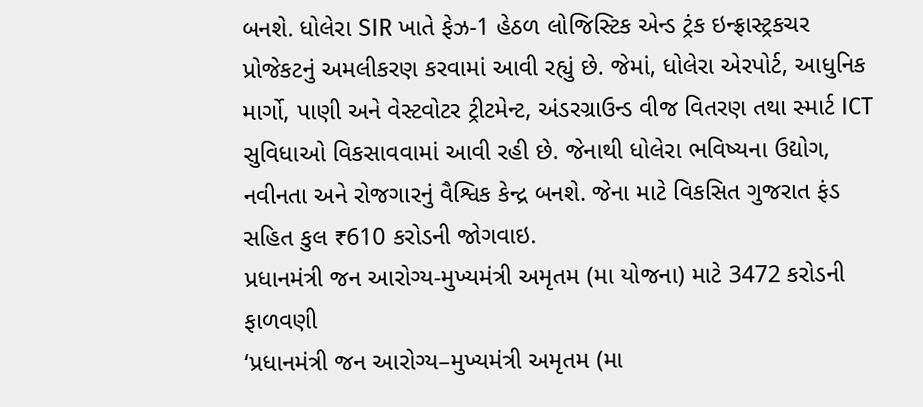બનશે. ધોલેરા SIR ખાતે ફેઝ-1 હેઠળ લોજિસ્ટિક એન્ડ ટ્રંક ઇન્ફ્રાસ્ટ્રકચર પ્રોજેકટનું અમલીકરણ કરવામાં આવી રહ્યું છે. જેમાં, ધોલેરા એરપોર્ટ, આધુનિક માર્ગો, પાણી અને વેસ્ટવોટર ટ્રીટમેન્ટ, અંડરગ્રાઉન્ડ વીજ વિતરણ તથા સ્માર્ટ ICT સુવિધાઓ વિકસાવવામાં આવી રહી છે. જેનાથી ધોલેરા ભવિષ્યના ઉદ્યોગ, નવીનતા અને રોજગારનું વૈશ્વિક કેન્દ્ર બનશે. જેના માટે વિકસિત ગુજરાત ફંડ સહિત કુલ ₹610 કરોડની જોગવાઇ.
પ્રધાનમંત્રી જન આરોગ્ય-મુખ્યમંત્રી અમૃતમ (મા યોજના) માટે 3472 કરોડની ફાળવણી
‘પ્રધાનમંત્રી જન આરોગ્ય–મુખ્યમંત્રી અમૃતમ (મા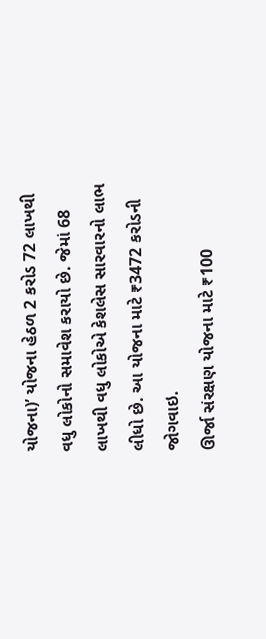યોજના)’ યોજના હેઠળ 2 કરોડ 72 લાખથી વધુ લોકોનો સમાવેશ કરાયો છે. જેમાં 68 લાખથી વધુ લોકોએ કેશલેસ સારવારનો લાભ લીધો છે. આ યોજના માટે ₹3472 કરોડની જોગવાઇ.
ઊર્જા સંરક્ષણ યોજના માટે ₹100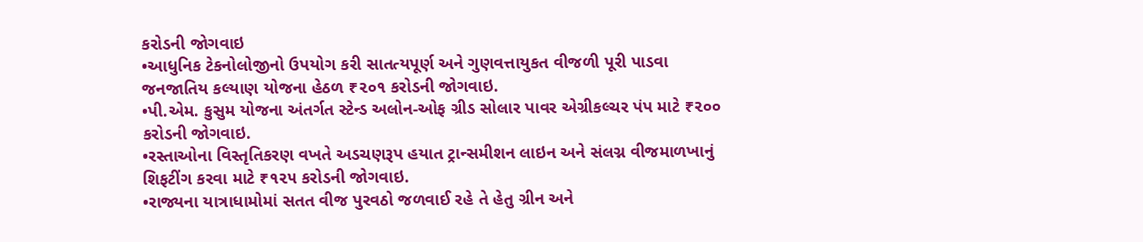કરોડની જોગવાઇ
•આધુનિક ટેકનોલોજીનો ઉપયોગ કરી સાતત્યપૂર્ણ અને ગુણવત્તાયુકત વીજળી પૂરી પાડવા જનજાતિય કલ્યાણ યોજના હેઠળ ₹૨૦૧ કરોડની જોગવાઇ.
•પી.એમ. કુસુમ યોજના અંતર્ગત સ્ટેન્ડ અલોન-ઓફ ગ્રીડ સોલાર પાવર એગ્રીકલ્ચર પંપ માટે ₹૨૦૦ કરોડની જોગવાઇ.
•રસ્તાઓના વિસ્તૃતિકરણ વખતે અડચણરૂપ હયાત ટ્રાન્સમીશન લાઇન અને સંલગ્ન વીજમાળખાનું શિફટીંગ કરવા માટે ₹૧૨૫ કરોડની જોગવાઇ.
•રાજ્યના યાત્રાધામોમાં સતત વીજ પુરવઠો જળવાઈ રહે તે હેતુ ગ્રીન અને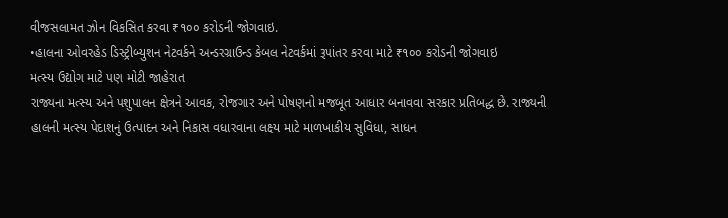વીજસલામત ઝોન વિકસિત કરવા ₹૧૦૦ કરોડની જોગવાઇ.
•હાલના ઓવરહેડ ડિસ્ટ્રીબ્યુશન નેટવર્કને અન્ડરગ્રાઉન્ડ કેબલ નેટવર્કમાં રૂપાંતર કરવા માટે ₹૧૦૦ કરોડની જોગવાઇ
મત્સ્ય ઉદ્યોગ માટે પણ મોટી જાહેરાત
રાજ્યના મત્સ્ય અને પશુપાલન ક્ષેત્રને આવક, રોજગાર અને પોષણનો મજબૂત આધાર બનાવવા સરકાર પ્રતિબદ્ધ છે. રાજ્યની હાલની મત્સ્ય પેદાશનું ઉત્પાદન અને નિકાસ વધારવાના લક્ષ્ય માટે માળખાકીય સુવિધા, સાધન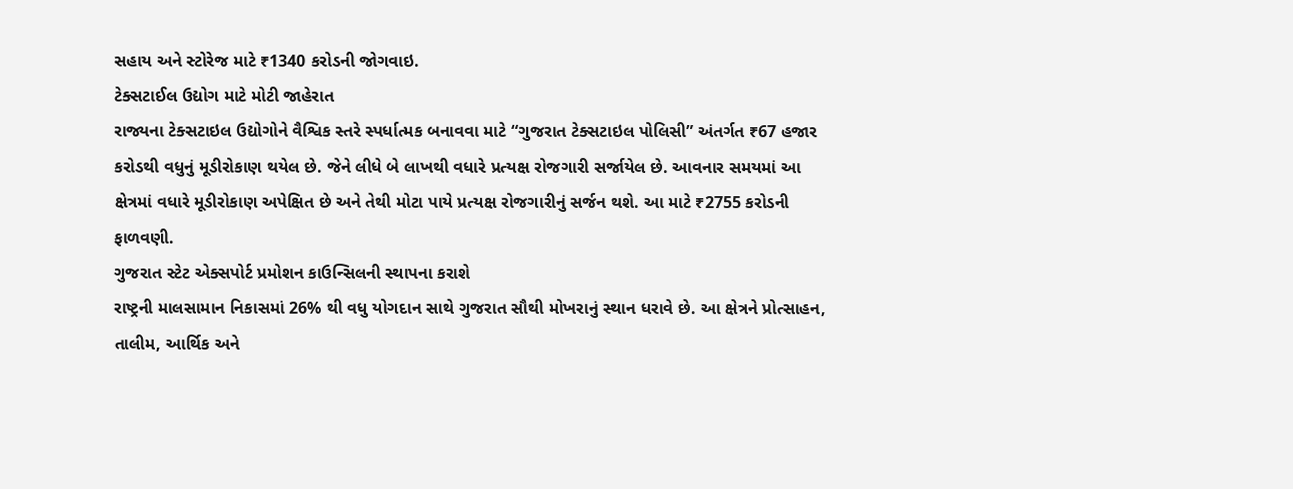સહાય અને સ્ટોરેજ માટે ₹1340 કરોડની જોગવાઇ.
ટેક્સટાઈલ ઉદ્યોગ માટે મોટી જાહેરાત
રાજ્યના ટેક્સટાઇલ ઉદ્યોગોને વૈશ્વિક સ્તરે સ્પર્ધાત્મક બનાવવા માટે “ગુજરાત ટેક્સટાઇલ પોલિસી” અંતર્ગત ₹67 હજાર કરોડથી વધુનું મૂડીરોકાણ થયેલ છે. જેને લીધે બે લાખથી વધારે પ્રત્યક્ષ રોજગારી સર્જાયેલ છે. આવનાર સમયમાં આ ક્ષેત્રમાં વધારે મૂડીરોકાણ અપેક્ષિત છે અને તેથી મોટા પાયે પ્રત્યક્ષ રોજગારીનું સર્જન થશે. આ માટે ₹2755 કરોડની ફાળવણી.
ગુજરાત સ્ટેટ એક્સપોર્ટ પ્રમોશન કાઉન્સિલની સ્થાપના કરાશે
રાષ્ટ્રની માલસામાન નિકાસમાં 26% થી વધુ યોગદાન સાથે ગુજરાત સૌથી મોખરાનું સ્થાન ધરાવે છે. આ ક્ષેત્રને પ્રોત્સાહન, તાલીમ, આર્થિક અને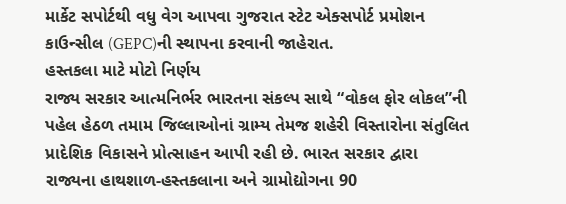માર્કેટ સપોર્ટથી વધુ વેગ આપવા ગુજરાત સ્ટેટ એક્સપોર્ટ પ્રમોશન કાઉન્સીલ (GEPC)ની સ્થાપના કરવાની જાહેરાત.
હસ્તકલા માટે મોટો નિર્ણય
રાજ્ય સરકાર આત્મનિર્ભર ભારતના સંકલ્પ સાથે “વોકલ ફોર લોકલ”ની પહેલ હેઠળ તમામ જિલ્લાઓનાં ગ્રામ્ય તેમજ શહેરી વિસ્તારોના સંતુલિત પ્રાદેશિક વિકાસને પ્રોત્સાહન આપી રહી છે. ભારત સરકાર દ્વારા રાજ્યના હાથશાળ-હસ્તકલાના અને ગ્રામોદ્યોગના 90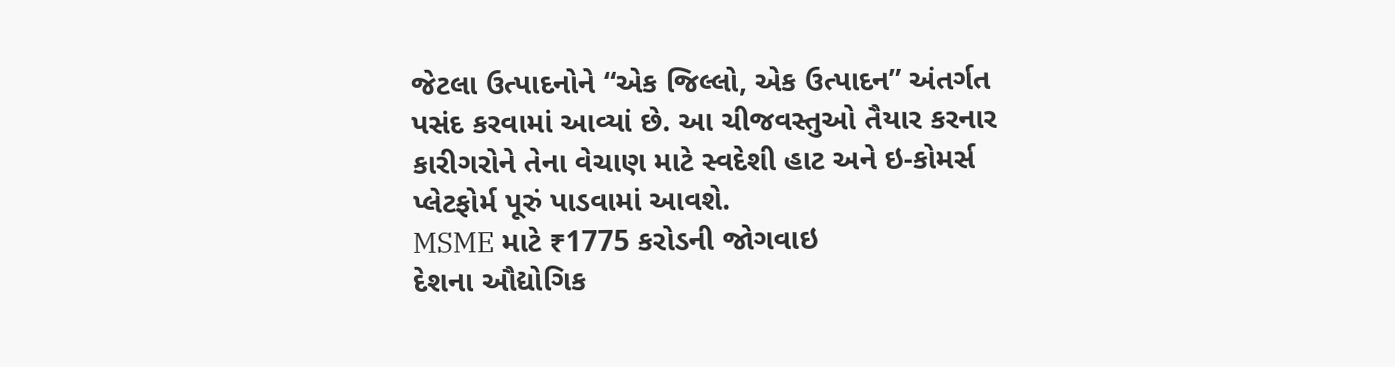જેટલા ઉત્પાદનોને “એક જિલ્લો, એક ઉત્પાદન” અંતર્ગત પસંદ કરવામાં આવ્યાં છે. આ ચીજવસ્તુઓ તૈયાર કરનાર કારીગરોને તેના વેચાણ માટે સ્વદેશી હાટ અને ઇ-કોમર્સ પ્લેટફોર્મ પૂરું પાડવામાં આવશે.
MSME માટે ₹1775 કરોડની જોગવાઇ
દેશના ઔદ્યોગિક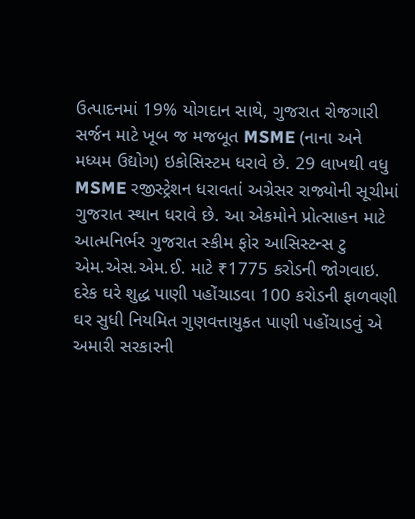ઉત્પાદનમાં 19% યોગદાન સાથે, ગુજરાત રોજગારી સર્જન માટે ખૂબ જ મજબૂત MSME (નાના અને મધ્યમ ઉદ્યોગ) ઇકોસિસ્ટમ ધરાવે છે. 29 લાખથી વધુ MSME રજીસ્ટ્રેશન ધરાવતાં અગ્રેસર રાજ્યોની સૂચીમાં ગુજરાત સ્થાન ધરાવે છે. આ એકમોને પ્રોત્સાહન માટે આત્મનિર્ભર ગુજરાત સ્કીમ ફોર આસિસ્ટન્સ ટુ એમ.એસ.એમ.ઈ. માટે ₹1775 કરોડની જોગવાઇ.
દરેક ઘરે શુદ્ધ પાણી પહોંચાડવા 100 કરોડની ફાળવણી
ઘર સુધી નિયમિત ગુણવત્તાયુકત પાણી પહોંચાડવું એ અમારી સરકારની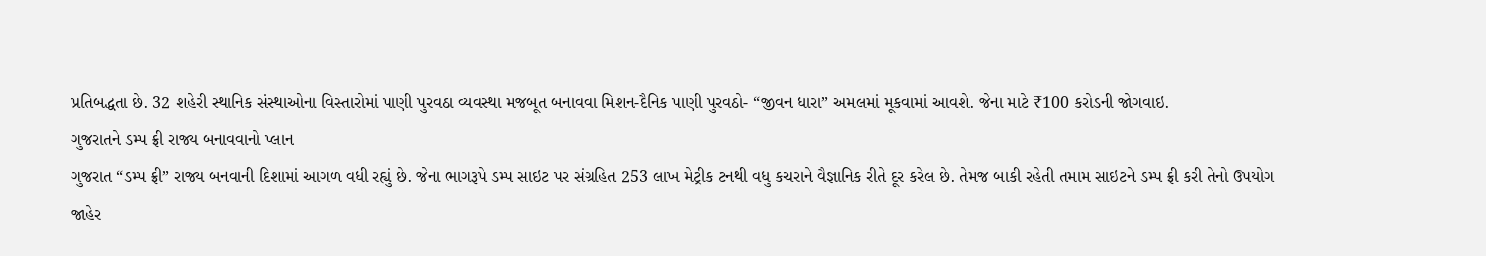પ્રતિબદ્ધતા છે. 32 શહેરી સ્થાનિક સંસ્થાઓના વિસ્તારોમાં પાણી પુરવઠા વ્યવસ્થા મજબૂત બનાવવા મિશન-દૈનિક પાણી પુરવઠો- “જીવન ધારા” અમલમાં મૂકવામાં આવશે. જેના માટે ₹100 કરોડની જોગવાઇ.
ગુજરાતને ડમ્પ ફ્રી રાજ્ય બનાવવાનો પ્લાન
ગુજરાત “ડમ્પ ફ્રી” રાજ્ય બનવાની દિશામાં આગળ વધી રહ્યું છે. જેના ભાગરૂપે ડમ્પ સાઇટ પર સંગ્રહિત 253 લાખ મેટ્રીક ટનથી વધુ કચરાને વૈજ્ઞાનિક રીતે દૂર કરેલ છે. તેમજ બાકી રહેતી તમામ સાઇટને ડમ્પ ફ્રી કરી તેનો ઉપયોગ જાહેર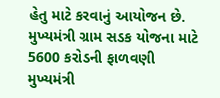હેતુ માટે કરવાનું આયોજન છે.
મુખ્યમંત્રી ગ્રામ સડક યોજના માટે 5600 કરોડની ફાળવણી
મુખ્યમંત્રી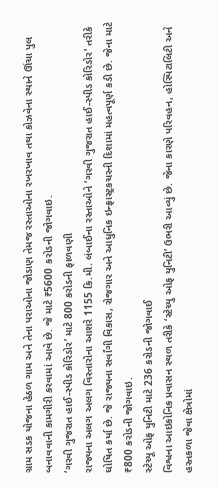ગ્રામ સડક યોજના હેઠળ ગામ અને તેના પરાઓના જોડાણ તેમજ રસ્તાઓના રખરખાવ તથા કોઝવેના સ્થાને ઊંચા પુલ બનાવવાની કામગીરી કરવામાં આવે છે. જે માટે ₹5600 કરોડની જોગવાઇ.
‘ગરવી ગુજરાત હાઈ-સ્પીડ કોરિડોર’ માટે 800 કરોડની ફાળવણી
રાજ્યના અલગ અલગ વિસ્તારોના આશરે 1155 કિ.મી. લંબાઈના રસ્તાઓને ‘ગરવી ગુજરાત હાઈ-સ્પીડ કોરિડોર’ તરીકે ઘોષિત કર્યા છે. જે રાજ્યના સર્વાંગી વિકાસ, રોજગાર અને આધુનિક ઇન્ફ્રાસ્ટ્રકચરની દિશામાં મહત્વપૂર્ણ કડી છે. જેના માટે ₹800 કરોડની જોગવાઇ.
સ્ટેચ્યૂ ઓફ યુનિટી માટે 236 કરોડની જોગવાઈ
વિશ્વના આઇકોનિક પ્રવાસન સ્થળ તરીકે ‘સ્ટેચ્યુ ઓફ યુનિટી’ ઉભરી આવ્યું છે. જેના કારણે પરિવહન, હોસ્પિટાલિટી અને હસ્તકળા જેવા ક્ષેત્રોમાં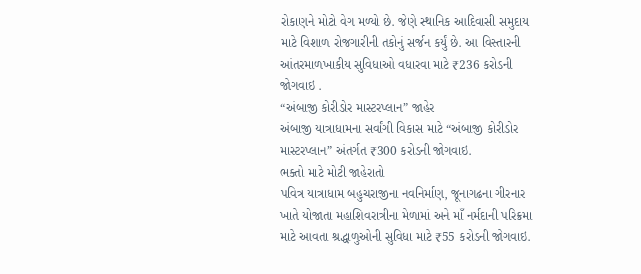રોકાણને મોટો વેગ મળ્યો છે. જેણે સ્થાનિક આદિવાસી સમુદાય માટે વિશાળ રોજગારીની તકોનું સર્જન કર્યું છે. આ વિસ્તારની આંતરમાળખાકીય સુવિધાઓ વધારવા માટે ₹236 કરોડની જોગવાઇ .
“અંબાજી કોરીડોર માસ્ટરપ્લાન” જાહેર
અંબાજી યાત્રાધામના સર્વાંગી વિકાસ માટે “અંબાજી કોરીડોર માસ્ટરપ્લાન” અંતર્ગત ₹300 કરોડની જોગવાઇ.
ભક્તો માટે મોટી જાહેરાતો
પવિત્ર યાત્રાધામ બહુચરાજીના નવનિર્માણ, જૂનાગઢના ગીરનાર ખાતે યોજાતા મહાશિવરાત્રીના મેળામાં અને માઁ નર્મદાની પરિક્રમા માટે આવતા શ્રદ્ધાળુઓની સુવિધા માટે ₹55 કરોડની જોગવાઇ.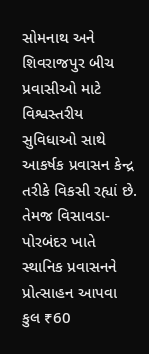સોમનાથ અને શિવરાજપુર બીચ પ્રવાસીઓ માટે વિશ્વસ્તરીય સુવિધાઓ સાથે આકર્ષક પ્રવાસન કેન્દ્ર તરીકે વિકસી રહ્યાં છે. તેમજ વિસાવડા-પોરબંદર ખાતે સ્થાનિક પ્રવાસનને પ્રોત્સાહન આપવા કુલ ₹60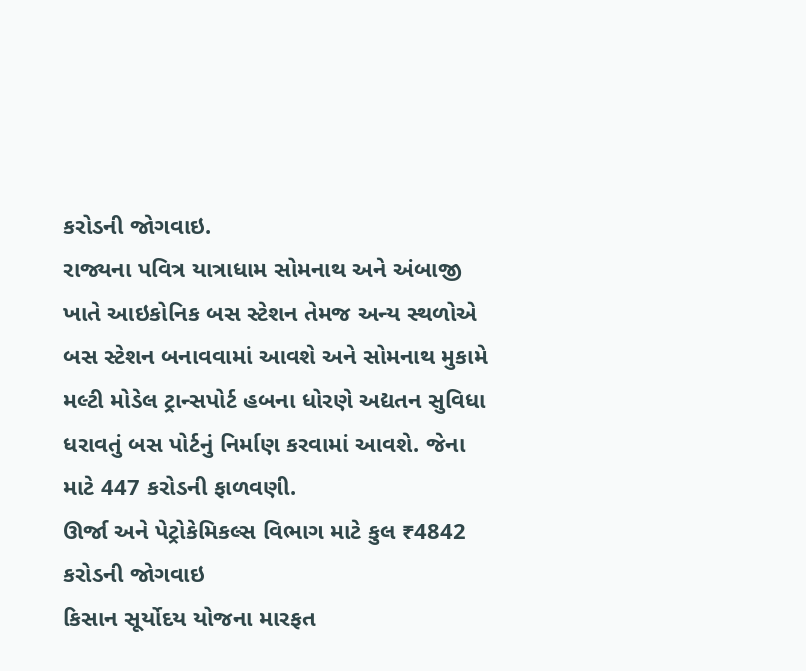કરોડની જોગવાઇ.
રાજ્યના પવિત્ર યાત્રાધામ સોમનાથ અને અંબાજી ખાતે આઇકોનિક બસ સ્ટેશન તેમજ અન્ય સ્થળોએ બસ સ્ટેશન બનાવવામાં આવશે અને સોમનાથ મુકામે મલ્ટી મોડેલ ટ્રાન્સપોર્ટ હબના ધોરણે અદ્યતન સુવિધા ધરાવતું બસ પોર્ટનું નિર્માણ કરવામાં આવશે. જેના માટે 447 કરોડની ફાળવણી.
ઊર્જા અને પેટ્રોકેમિકલ્સ વિભાગ માટે કુલ ₹4842 કરોડની જોગવાઇ
કિસાન સૂર્યોદય યોજના મારફત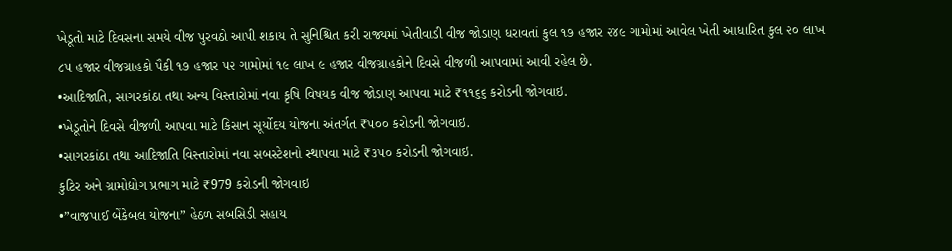ખેડૂતો માટે દિવસના સમયે વીજ પુરવઠો આપી શકાય તે સુનિશ્ચિત કરી રાજ્યમાં ખેતીવાડી વીજ જોડાણ ધરાવતાં કુલ ૧૭ હજાર ૨૪૯ ગામોમાં આવેલ ખેતી આધારિત કુલ ૨૦ લાખ ૮૫ હજાર વીજગ્રાહકો પૈકી ૧૭ હજાર ૫૨ ગામોમાં ૧૯ લાખ ૯ હજાર વીજગ્રાહકોને દિવસે વીજળી આપવામાં આવી રહેલ છે.
•આદિજાતિ, સાગરકાંઠા તથા અન્ય વિસ્તારોમાં નવા કૃષિ વિષયક વીજ જોડાણ આપવા માટે ₹૧૧૬૬ કરોડની જોગવાઇ.
•ખેડૂતોને દિવસે વીજળી આપવા માટે કિસાન સૂર્યોદય યોજના અંતર્ગત ₹૫૦૦ કરોડની જોગવાઇ.
•સાગરકાંઠા તથા આદિજાતિ વિસ્તારોમાં નવા સબસ્ટેશનો સ્થાપવા માટે ₹૩૫૦ કરોડની જોગવાઇ.
કુટિર અને ગ્રામોદ્યોગ પ્રભાગ માટે ₹979 કરોડની જોગવાઇ
•”વાજપાઈ બેંકેબલ યોજના” હેઠળ સબસિડી સહાય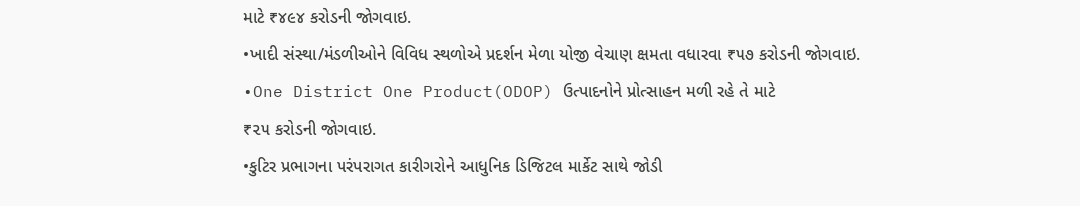માટે ₹૪૯૪ કરોડની જોગવાઇ.
•ખાદી સંસ્થા/મંડળીઓને વિવિધ સ્થળોએ પ્રદર્શન મેળા યોજી વેચાણ ક્ષમતા વધારવા ₹૫૭ કરોડની જોગવાઇ.
•One District One Product(ODOP) ઉત્પાદનોને પ્રોત્સાહન મળી રહે તે માટે
₹૨૫ કરોડની જોગવાઇ.
•કુટિર પ્રભાગના પરંપરાગત કારીગરોને આધુનિક ડિજિટલ માર્કેટ સાથે જોડી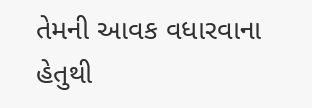તેમની આવક વધારવાના હેતુથી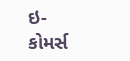ઇ- કોમર્સ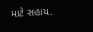માટે સહાય.